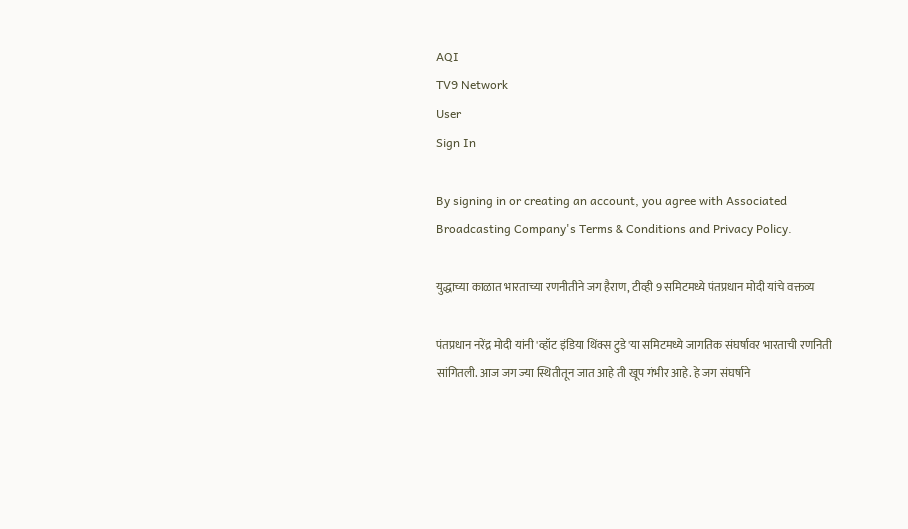AQI
TV9 Network
User
Sign In

By signing in or creating an account, you agree with Associated Broadcasting Company's Terms & Conditions and Privacy Policy.

युद्धाच्या काळात भारताच्या रणनीतीने जग हैराण, टीव्ही 9 समिटमध्ये पंतप्रधान मोदी यांचे वक्तव्य

पंतप्रधान नरेंद्र मोदी यांनी 'व्हॉट इंडिया थिंक्स टुडे'या समिटमध्ये जागतिक संघर्षावर भारताची रणनिती सांगितली. आज जग ज्या स्थितीतून जात आहे ती खूप गंभीर आहे. हे जग संघर्षाने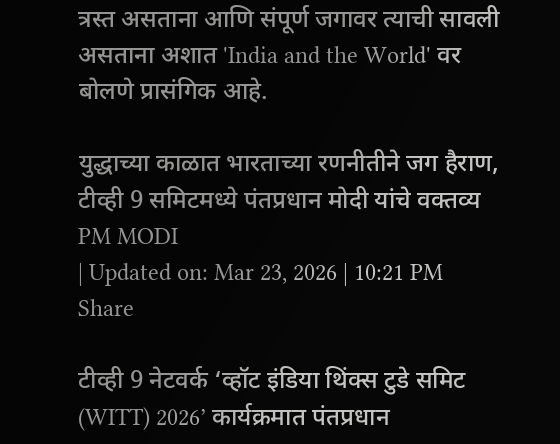त्रस्त असताना आणि संपूर्ण जगावर त्याची सावली असताना अशात 'India and the World' वर बोलणे प्रासंगिक आहे.

युद्धाच्या काळात भारताच्या रणनीतीने जग हैराण, टीव्ही 9 समिटमध्ये पंतप्रधान मोदी यांचे वक्तव्य
PM MODI
| Updated on: Mar 23, 2026 | 10:21 PM
Share

टीव्ही 9 नेटवर्क ‘व्हॉट इंडिया थिंक्स टुडे समिट (WITT) 2026’ कार्यक्रमात पंतप्रधान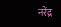नरेंद्र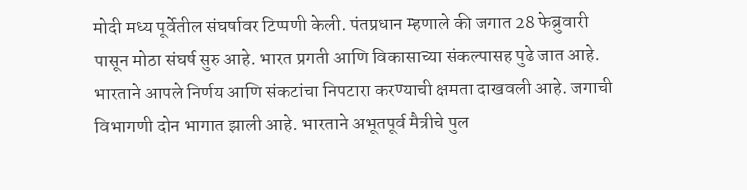मोदी मध्य पूर्वेतील संघर्षावर टिप्पणी केली. पंतप्रधान म्हणाले की जगात 28 फेब्रुवारी पासून मोठा संघर्ष सुरु आहे. भारत प्रगती आणि विकासाच्या संकल्पासह पुढे जात आहे. भारताने आपले निर्णय आणि संकटांचा निपटारा करण्याची क्षमता दाखवली आहे. जगाची विभागणी दोन भागात झाली आहे. भारताने अभूतपूर्व मैत्रीचे पुल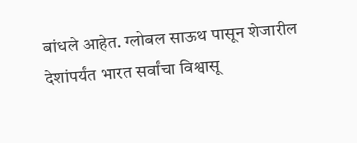बांधले आहेत. ग्लोबल साऊथ पासून शेजारील देशांपर्यंत भारत सर्वांचा विश्वासू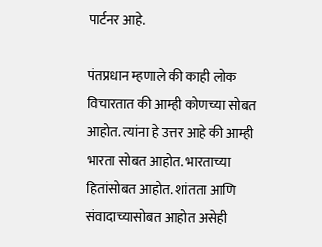पार्टनर आहे.

पंतप्रधान म्हणाले की काही लोक विचारतात की आम्ही कोणच्या सोबत आहोत. त्यांना हे उत्तर आहे की आम्ही भारता सोबत आहोत. भारताच्या हितांसोबत आहोत. शांतता आणि संवादाच्यासोबत आहोत असेही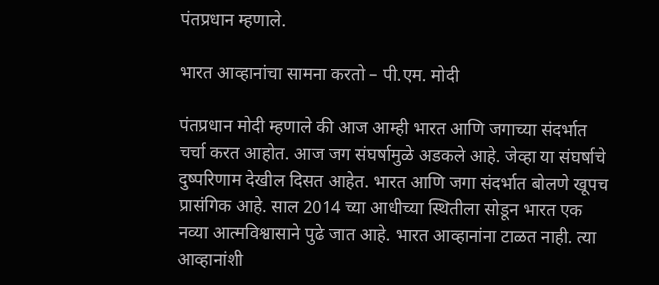पंतप्रधान म्हणाले.

भारत आव्हानांचा सामना करतो – पी.एम. मोदी

पंतप्रधान मोदी म्हणाले की आज आम्ही भारत आणि जगाच्या संदर्भात चर्चा करत आहोत. आज जग संघर्षामुळे अडकले आहे. जेव्हा या संघर्षाचे दुष्परिणाम देखील दिसत आहेत. भारत आणि जगा संदर्भात बोलणे खूपच प्रासंगिक आहे. साल 2014 च्या आधीच्या स्थितीला सोडून भारत एक नव्या आत्मविश्वासाने पुढे जात आहे. भारत आव्हानांना टाळत नाही. त्या आव्हानांशी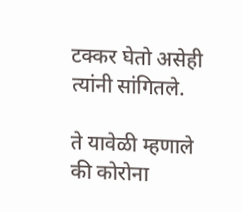टक्कर घेतो असेही त्यांनी सांगितले.

ते यावेळी म्हणाले की कोरोना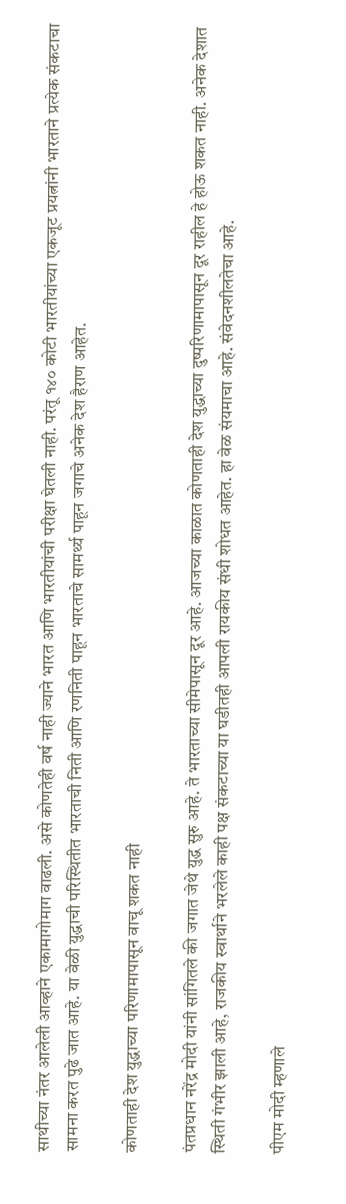साथीच्या नंतर आलेली आव्हाने एकामागोमाग वाढली. असे कोणतेही वर्ष नाही ज्याने भारत आणि भारतीयांची परीक्षा घेतली नाही. परंतू १४० कोटी भारतीयांच्या एकजूट प्रयत्नांनी भारताने प्रत्येक संकटाचा सामना करत पुढे जात आहे. या वेळी युद्धाची परिस्थितीत भारताची निती आणि रणनिती पाहून भारताचे सामर्थ्य पाहून जगाचे अनेक देश हैराण आहेत.

कोणताही देश युद्धाच्या परिणामापासून वाचू शकत नाही

पंतप्रधान नरेंद्र मोदी यांनी सांगितले की जगात जेथे युद्ध सुरु आहे. ते भारताच्या सीमेपासून दूर आहे. आजच्या काळात कोणताही देश युद्धाच्या दुष्परिणामापासून दूर राहील हे होऊ शकत नाही. अनेक देशात स्थिती गंभीर झाली आहे, राजकीय स्वार्थाने भरलेले काही पक्ष संकटाच्या या घडीतही आपली रायकीय संधी शोधत आहेत. हा वेळ संयमाचा आहे. संवेदनशीलतेचा आहे.

पीएम मोदी म्हणाले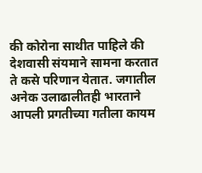की कोरोना साथीत पाहिले की देशवासी संयमाने सामना करतात ते कसे परिणान येतात. जगातील अनेक उलाढालीतही भारताने आपली प्रगतीच्या गतीला कायम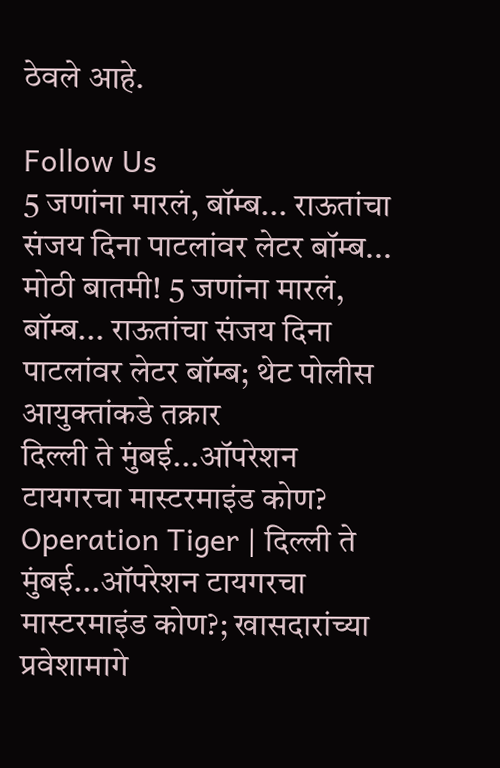ठेवले आहे.

Follow Us
5 जणांना मारलं, बॉम्ब... राऊतांचा संजय दिना पाटलांवर लेटर बॉम्ब...
मोठी बातमी! 5 जणांना मारलं, बॉम्ब... राऊतांचा संजय दिना पाटलांवर लेटर बॉम्ब; थेट पोलीस आयुक्तांकडे तक्रार
दिल्ली ते मुंबई...ऑपरेशन टायगरचा मास्टरमाइंड कोण?
Operation Tiger | दिल्ली ते मुंबई...ऑपरेशन टायगरचा मास्टरमाइंड कोण?; खासदारांच्या प्रवेशामागे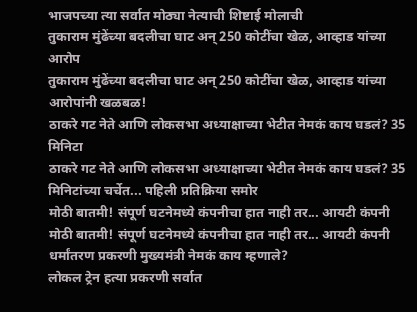भाजपच्या त्या सर्वात मोठ्या नेत्याची शिष्टाई मोलाची
तुकाराम मुंढेंच्या बदलीचा घाट अन् 250 कोटींचा खेळ, आव्हाड यांच्या आरोप
तुकाराम मुंढेंच्या बदलीचा घाट अन् 250 कोटींचा खेळ, आव्हाड यांच्या आरोपांनी खळबळ!
ठाकरे गट नेते आणि लोकसभा अध्याक्षाच्या भेटीत नेमकं काय घडलं? 35 मिनिटा
ठाकरे गट नेते आणि लोकसभा अध्याक्षाच्या भेटीत नेमकं काय घडलं? 35 मिनिटांच्या चर्चेत... पहिली प्रतिक्रिया समोर
मोठी बातमी! संपूर्ण घटनेमध्ये कंपनीचा हात नाही तर... आयटी कंपनी
मोठी बातमी! संपूर्ण घटनेमध्ये कंपनीचा हात नाही तर... आयटी कंपनी धर्मांतरण प्रकरणी मुख्यमंत्री नेमकं काय म्हणाले?
लोकल ट्रेन हत्या प्रकरणी सर्वात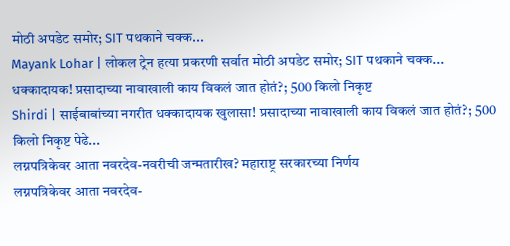मोठी अपडेट समोर; SIT पथकाने चक्क...
Mayank Lohar | लोकल ट्रेन हत्या प्रकरणी सर्वात मोठी अपडेट समोर; SIT पथकाने चक्क...
धक्कादायक! प्रसादाच्या नावाखाली काय विकलं जात होतं?; 500 किलो निकृष्ट
Shirdi | साईबाबांच्या नगरीत धक्कादायक खुलासा! प्रसादाच्या नावाखाली काय विकलं जात होतं?; 500 किलो निकृष्ट पेढे...
लग्नपत्रिकेवर आता नवरदेव-नवरीची जन्मतारीख? महाराष्ट्र सरकारच्या निर्णय
लग्नपत्रिकेवर आता नवरदेव-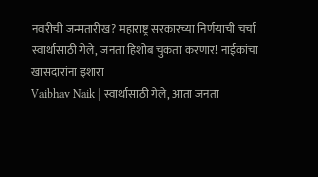नवरीची जन्मतारीख? महाराष्ट्र सरकारच्या निर्णयाची चर्चा
स्वार्थासाठी गेले, जनता हिशोब चुकता करणार! नाईकांचा खासदारांना इशारा
Vaibhav Naik | स्वार्थासाठी गेले, आता जनता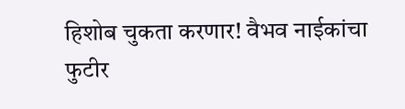हिशोब चुकता करणार! वैभव नाईकांचा फुटीर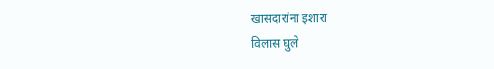खासदारांना इशारा
विलास घुले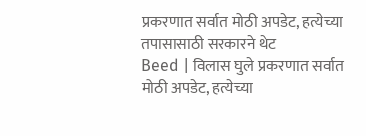प्रकरणात सर्वात मोठी अपडेट, हत्येच्या तपासासाठी सरकारने थेट
Beed | विलास घुले प्रकरणात सर्वात मोठी अपडेट, हत्येच्या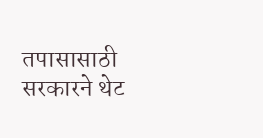तपासासाठी सरकारने थेट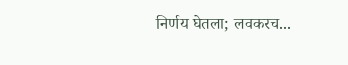निर्णय घेतला; लवकरच...